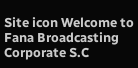Site icon Welcome to Fana Broadcasting Corporate S.C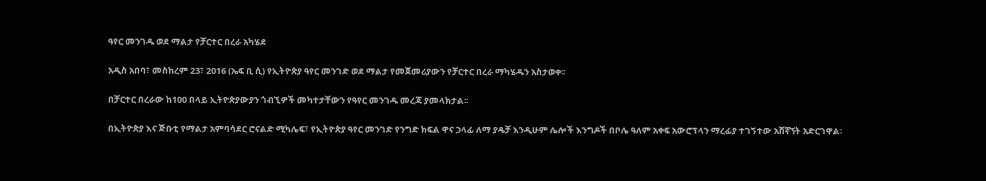ዓየር መንገዱ ወደ ማልታ የቻርተር በረራ አካሄደ

አዲስ አበባ፣ መስከረም 23፣ 2016 (ኤፍ ቢ ሲ) የኢትዮጵያ ዓየር መንገድ ወደ ማልታ የመጀመሪያውን የቻርተር በረራ ማካሄዱን አስታወቀ፡፡

በቻርተር በረራው ከ100 በላይ ኢትዮጵያውያን ጎብኚዎች መካተታቸውን የዓየር መንገዱ መረጃ ያመላክታል፡፡

በኢትዮጵያ እና ጅቡቲ የማልታ አምባሳደር ሮናልድ ሚካሌፍ፣ የኢትዮጵያ ዓየር መንገድ የንግድ ክፍል ዋና ኃላፊ ለማ ያዴቻ እንዲሁም ሌሎች እንግዶች በቦሌ ዓለም አቀፍ አውሮፕላን ማረፊያ ተገኝተው አሸኛኘት አድርገዋል፡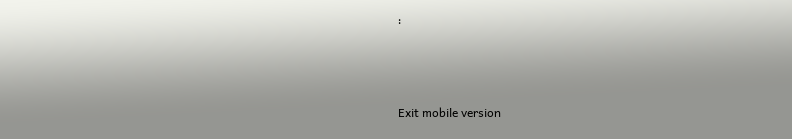፡



Exit mobile version